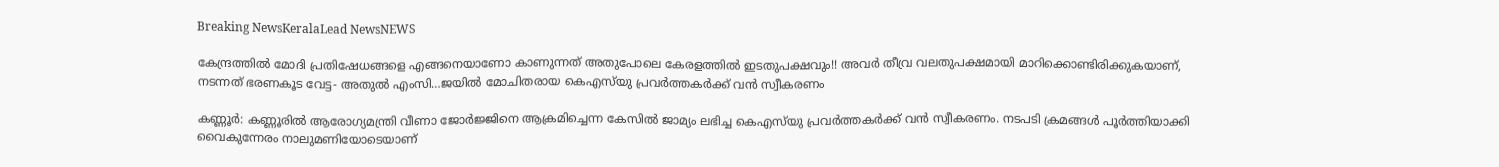Breaking NewsKeralaLead NewsNEWS

കേന്ദ്രത്തിൽ മോദി പ്രതിഷേധങ്ങളെ എങ്ങനെയാണോ കാണുന്നത് അതുപോലെ കേരളത്തിൽ ഇടതുപക്ഷവും!! അവർ തീവ്ര വലതുപക്ഷമായി മാറിക്കൊണ്ടിരിക്കുകയാണ്, നടന്നത് ഭരണകൂട വേട്ട- അതുൽ എംസി…ജയിൽ മോചിതരായ കെഎസ്‌യു പ്രവർത്തകർക്ക് വൻ സ്വീകരണം

കണ്ണൂർ: കണ്ണൂരിൽ ആരോഗ്യമന്ത്രി വീണാ ജോർജ്ജിനെ ആക്രമിച്ചെന്ന കേസിൽ ജാമ്യം ലഭിച്ച കെഎസ്‌യു പ്രവർത്തകർക്ക് വൻ സ്വീകരണം. നടപടി ക്രമങ്ങൾ പൂർത്തിയാക്കി വൈകുന്നേരം നാലുമണിയോടെയാണ്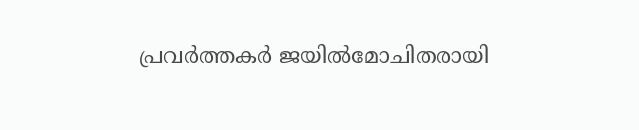പ്രവർത്തകർ ജയിൽമോചിതരായി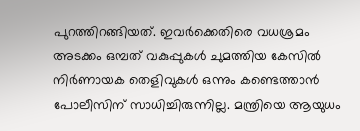പുറത്തിറങ്ങിയത്. ഇവർക്കെതിരെ വധശ്രമം അടക്കം ഒമ്പത് വകുപ്പുകൾ ചുമത്തിയ കേസിൽ നിർണായക തെളിവുകൾ ഒന്നും കണ്ടെത്താൻ പോലീസിന് സാധിച്ചിരുന്നില്ല. മന്ത്രിയെ ആയുധം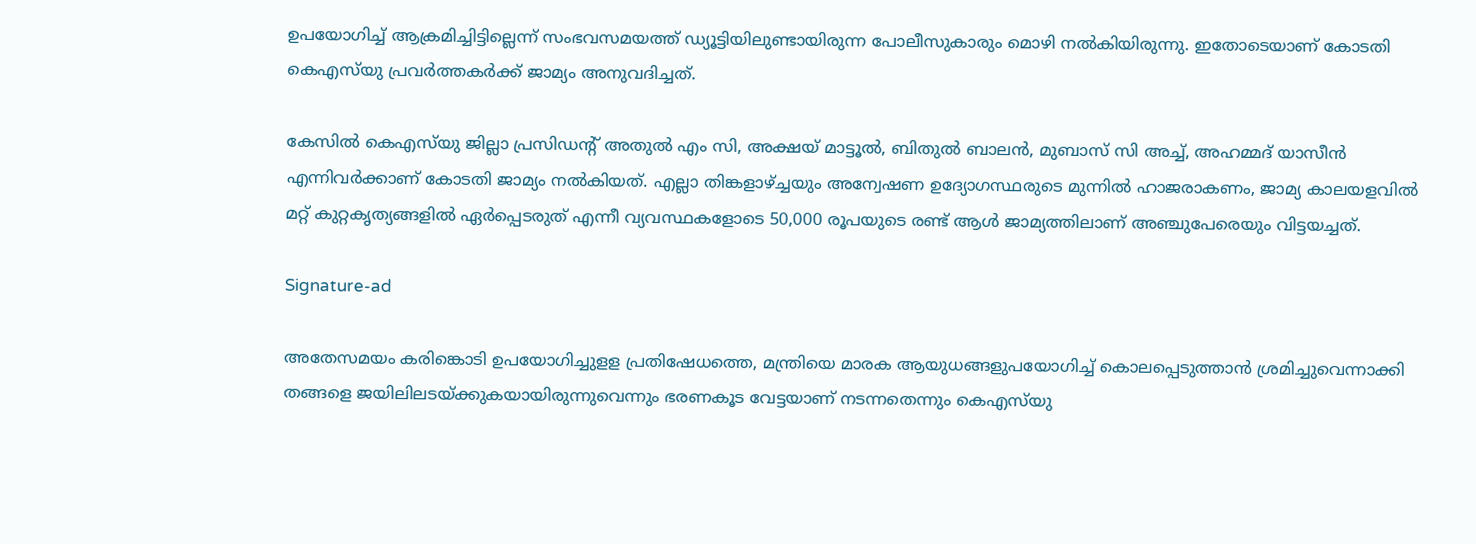ഉപയോഗിച്ച് ആക്രമിച്ചിട്ടില്ലെന്ന് സംഭവസമയത്ത് ഡ്യൂട്ടിയിലുണ്ടായിരുന്ന പോലീസുകാരും മൊഴി നൽകിയിരുന്നു. ഇതോടെയാണ് കോടതി കെഎസ്‌യു പ്രവർത്തകർക്ക് ജാമ്യം അനുവദിച്ചത്.

കേസിൽ കെഎസ്‌യു ജില്ലാ പ്രസിഡന്റ് അതുൽ എം സി, അക്ഷയ് മാട്ടൂൽ, ബിതുൽ ബാലൻ, മുബാസ് സി അച്ച്, അഹമ്മദ് യാസീൻ എന്നിവർക്കാണ് കോടതി ജാമ്യം നൽകിയത്. എല്ലാ തിങ്കളാഴ്ച്ചയും അന്വേഷണ ഉദ്യോഗസ്ഥരുടെ മുന്നിൽ ഹാജരാകണം, ജാമ്യ കാലയളവിൽ മറ്റ് കുറ്റകൃത്യങ്ങളിൽ ഏർപ്പെടരുത് എന്നീ വ്യവസ്ഥകളോടെ 50,000 രൂപയുടെ രണ്ട് ആൾ ജാമ്യത്തിലാണ് അഞ്ചുപേരെയും വിട്ടയച്ചത്.

Signature-ad

അതേസമയം കരിങ്കൊടി ഉപയോഗിച്ചുളള പ്രതിഷേധത്തെ, മന്ത്രിയെ മാരക ആയുധങ്ങളുപയോഗിച്ച് കൊലപ്പെടുത്താൻ ശ്രമിച്ചുവെന്നാക്കി തങ്ങളെ ജയിലിലടയ്ക്കുകയായിരുന്നുവെന്നും ഭരണകൂട വേട്ടയാണ് നടന്നതെന്നും കെഎസ്‌യു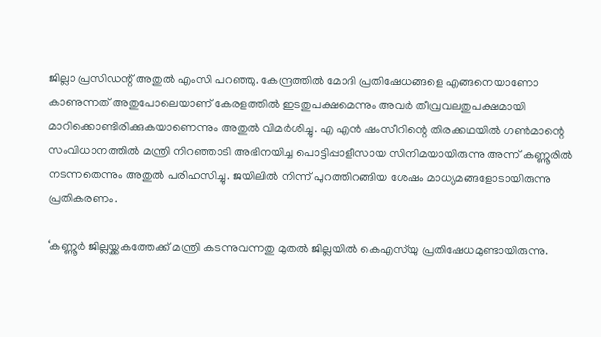ജില്ലാ പ്രസിഡന്റ് അതുൽ എംസി പറഞ്ഞു. കേന്ദ്രത്തിൽ മോദി പ്രതിഷേധങ്ങളെ എങ്ങനെയാണോ കാണുന്നത് അതുപോലെയാണ് കേരളത്തിൽ ഇടതുപക്ഷമെന്നും അവർ തീവ്രവലതുപക്ഷമായി മാറിക്കൊണ്ടിരിക്കുകയാണെന്നും അതുൽ വിമർശിച്ചു. എ എൻ ഷംസീറിന്റെ തിരക്കഥയിൽ ഗൺമാന്റെ സംവിധാനത്തിൽ മന്ത്രി നിറഞ്ഞാടി അഭിനയിച്ച പൊട്ടിപ്പാളീസായ സിനിമയായിരുന്നു അന്ന് കണ്ണൂരിൽ നടന്നതെന്നും അതുൽ പരിഹസിച്ചു. ജയിലിൽ നിന്ന് പുറത്തിറങ്ങിയ ശേഷം മാധ്യമങ്ങളോടായിരുന്നു പ്രതികരണം.

‘കണ്ണൂർ ജില്ലയ്ക്കകത്തേക്ക് മന്ത്രി കടന്നുവന്നതു മുതൽ ജില്ലയിൽ കെഎസ്‌യു പ്രതിഷേധമുണ്ടായിരുന്നു.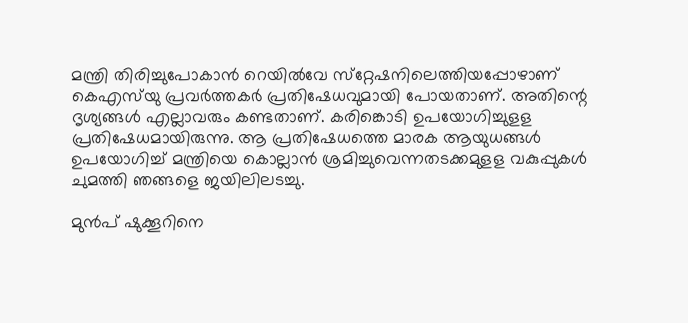മന്ത്രി തിരിച്ചുപോകാൻ റെയിൽവേ സ്‌റ്റേഷനിലെത്തിയപ്പോഴാണ് കെഎസ്‌യു പ്രവർത്തകർ പ്രതിഷേധവുമായി പോയതാണ്. അതിന്റെ ദൃശ്യങ്ങൾ എല്ലാവരും കണ്ടതാണ്. കരിങ്കൊടി ഉപയോഗിച്ചുളള പ്രതിഷേധമായിരുന്നു. ആ പ്രതിഷേധത്തെ മാരക ആയുധങ്ങൾ ഉപയോഗിച്ച് മന്ത്രിയെ കൊല്ലാൻ ശ്രമിച്ചുവെന്നതടക്കമുളള വകുപ്പുകൾ ചുമത്തി ഞങ്ങളെ ജയിലിലടച്ചു.

മുൻപ് ഷുക്കൂറിനെ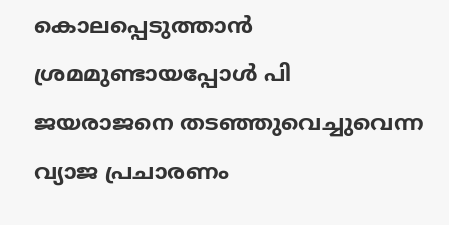കൊലപ്പെടുത്താൻ ശ്രമമുണ്ടായപ്പോൾ പി ജയരാജനെ തടഞ്ഞുവെച്ചുവെന്ന വ്യാജ പ്രചാരണം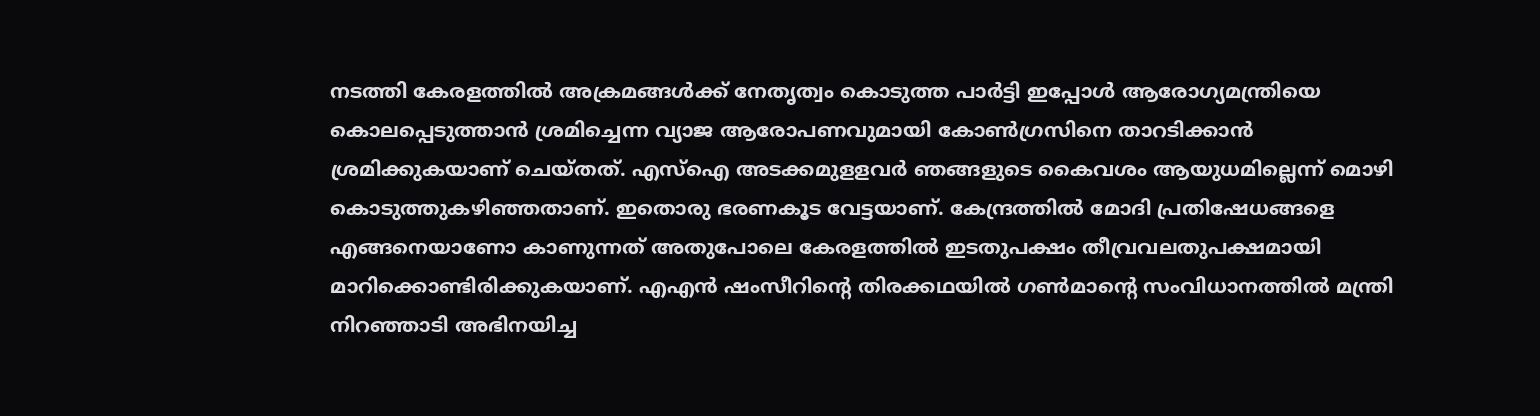നടത്തി കേരളത്തിൽ അക്രമങ്ങൾക്ക് നേതൃത്വം കൊടുത്ത പാർട്ടി ഇപ്പോൾ ആരോഗ്യമന്ത്രിയെ കൊലപ്പെടുത്താൻ ശ്രമിച്ചെന്ന വ്യാജ ആരോപണവുമായി കോൺഗ്രസിനെ താറടിക്കാൻ ശ്രമിക്കുകയാണ് ചെയ്തത്. എസ്‌ഐ അടക്കമുളളവർ ഞങ്ങളുടെ കൈവശം ആയുധമില്ലെന്ന് മൊഴി കൊടുത്തുകഴിഞ്ഞതാണ്. ഇതൊരു ഭരണകൂട വേട്ടയാണ്. കേന്ദ്രത്തിൽ മോദി പ്രതിഷേധങ്ങളെ എങ്ങനെയാണോ കാണുന്നത് അതുപോലെ കേരളത്തിൽ ഇടതുപക്ഷം തീവ്രവലതുപക്ഷമായി മാറിക്കൊണ്ടിരിക്കുകയാണ്. എഎൻ ഷംസീറിന്റെ തിരക്കഥയിൽ ഗൺമാന്റെ സംവിധാനത്തിൽ മന്ത്രി നിറഞ്ഞാടി അഭിനയിച്ച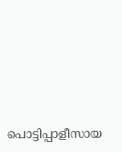പൊട്ടിപ്പാളീസായ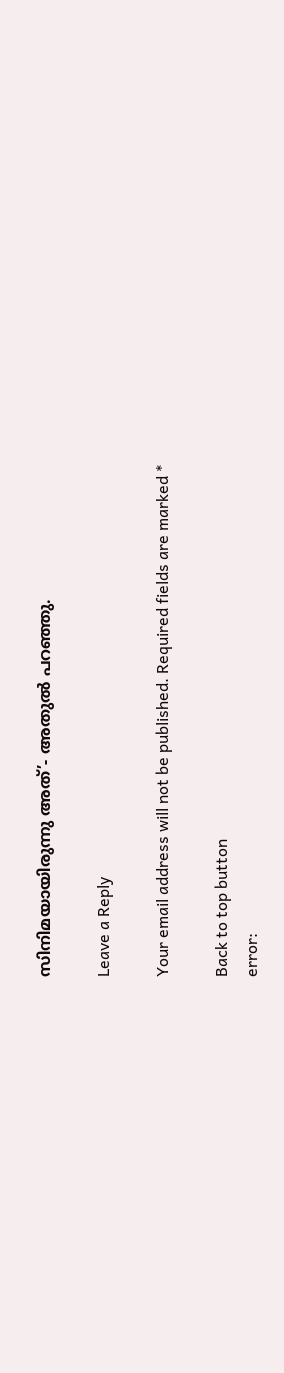സിനിമയായിരുന്നു അത്’- അതുൽ പറഞ്ഞു.

Leave a Reply

Your email address will not be published. Required fields are marked *

Back to top button
error: